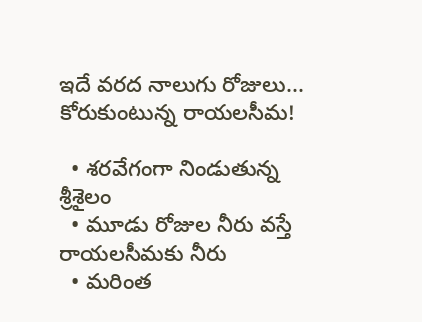ఇదే వరద నాలుగు రోజులు... కోరుకుంటున్న రాయలసీమ!

  • శరవేగంగా నిండుతున్న శ్రీశైలం
  • మూడు రోజుల నీరు వస్తే రాయలసీమకు నీరు
  • మరింత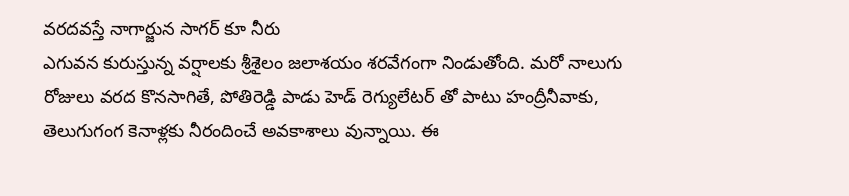వరదవస్తే నాగార్జున సాగర్ కూ నీరు
ఎగువన కురుస్తున్న వర్షాలకు శ్రీశైలం జలాశయం శరవేగంగా నిండుతోంది. మరో నాలుగు రోజులు వరద కొనసాగితే, పోతిరెడ్డి పాడు హెడ్ రెగ్యులేటర్ తో పాటు హంద్రీనీవాకు, తెలుగుగంగ కెనాళ్లకు నీరందించే అవకాశాలు వున్నాయి. ఈ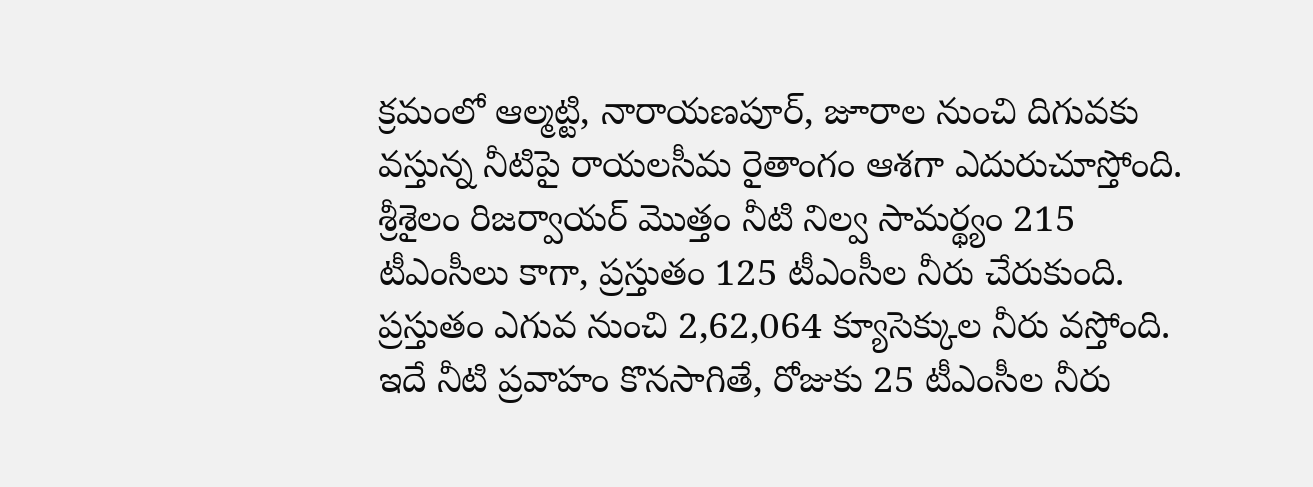క్రమంలో ఆల్మట్టి, నారాయణపూర్, జూరాల నుంచి దిగువకు వస్తున్న నీటిపై రాయలసీమ రైతాంగం ఆశగా ఎదురుచూస్తోంది. శ్రీశైలం రిజర్వాయర్ మొత్తం నీటి నిల్వ సామర్థ్యం 215 టీఎంసీలు కాగా, ప్రస్తుతం 125 టీఎంసీల నీరు చేరుకుంది. ప్రస్తుతం ఎగువ నుంచి 2,62,064 క్యూసెక్కుల నీరు వస్తోంది. ఇదే నీటి ప్రవాహం కొనసాగితే, రోజుకు 25 టీఎంసీల నీరు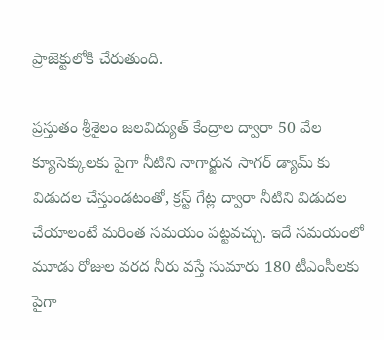ప్రాజెక్టులోకి చేరుతుంది.

ప్రస్తుతం శ్రీశైలం జలవిద్యుత్ కేంద్రాల ద్వారా 50 వేల క్యూసెక్కులకు పైగా నీటిని నాగార్జున సాగర్ డ్యామ్ కు విడుదల చేస్తుండటంతో, క్రస్ట్ గేట్ల ద్వారా నీటిని విడుదల చేయాలంటే మరింత సమయం పట్టవచ్చు. ఇదే సమయంలో మూడు రోజుల వరద నీరు వస్తే సుమారు 180 టీఎంసీలకు పైగా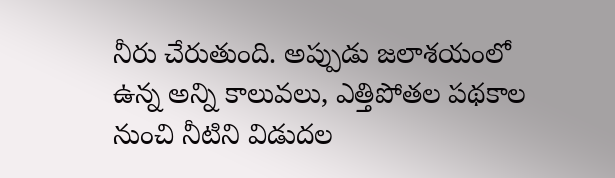నీరు చేరుతుంది. అప్పుడు జలాశయంలో ఉన్న అన్ని కాలువలు, ఎత్తిపోతల పథకాల నుంచి నీటిని విడుదల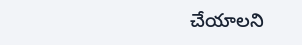చేయాలని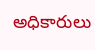అధికారులు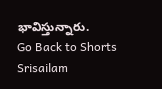భావిస్తున్నారు.
Go Back to Shorts
Srisailam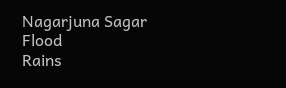Nagarjuna Sagar
Flood
Rains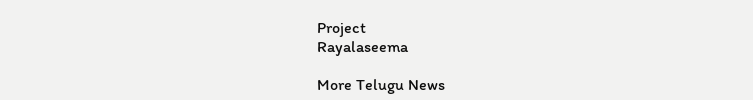Project
Rayalaseema

More Telugu News